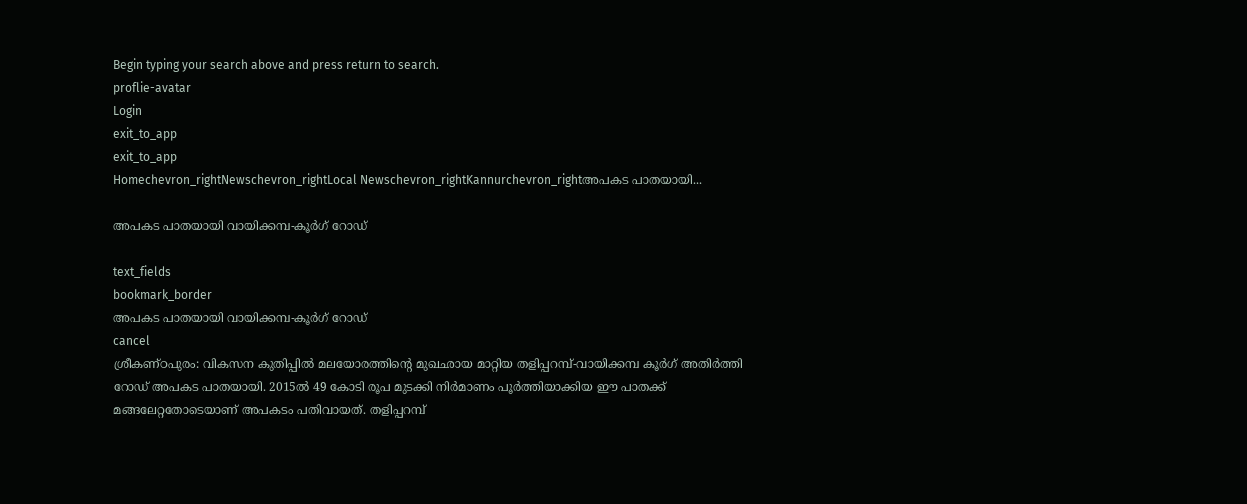Begin typing your search above and press return to search.
proflie-avatar
Login
exit_to_app
exit_to_app
Homechevron_rightNewschevron_rightLocal Newschevron_rightKannurchevron_rightഅപകട പാതയായി...

അപകട പാതയായി വായിക്കമ്പ-കൂർഗ് റോഡ്

text_fields
bookmark_border
അപകട പാതയായി വായിക്കമ്പ-കൂർഗ് റോഡ്
cancel
ശ്രീകണ്ഠപുരം: വികസന കുതിപ്പിൽ മലയോരത്തിന്റെ മുഖഛായ മാറ്റിയ തളിപ്പറമ്പ്-വായിക്കമ്പ കൂർഗ് അതിർത്തി റോഡ് അപകട പാതയായി. 2015ൽ 49 കോടി രൂപ മുടക്കി നിർമാണം പൂർത്തിയാക്കിയ ഈ പാതക്ക് മങ്ങലേറ്റതോടെയാണ് അപകടം പതിവായത്. തളിപ്പറമ്പ്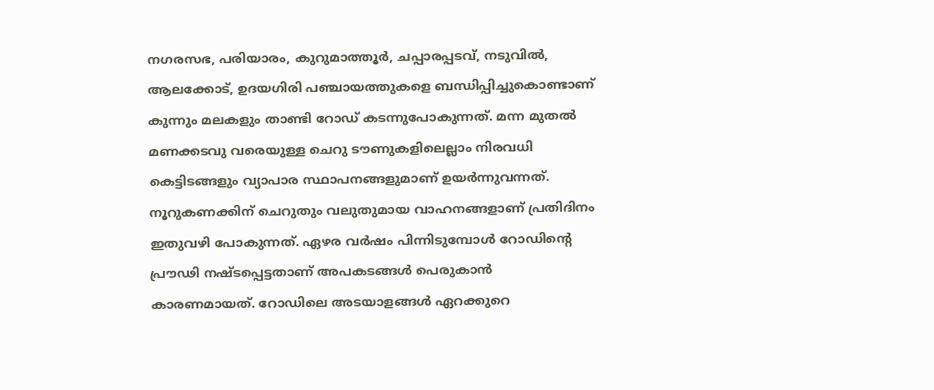നഗരസഭ, പരിയാരം, കുറുമാത്തൂര്‍, ചപ്പാരപ്പടവ്, നടുവില്‍, ആലക്കോട്, ഉദയഗിരി പഞ്ചായത്തുകളെ ബന്ധിപ്പിച്ചുകൊണ്ടാണ് കുന്നും മലകളും താണ്ടി റോഡ് കടന്നുപോകുന്നത്. മന്ന മുതൽ മണക്കടവു വരെയുള്ള ചെറു ടൗണുകളിലെല്ലാം നിരവധി കെട്ടിടങ്ങളും വ്യാപാര സ്ഥാപനങ്ങളുമാണ് ഉയർന്നുവന്നത്. നൂറുകണക്കിന് ചെറുതും വലുതുമായ വാഹനങ്ങളാണ് പ്രതിദിനം ഇതുവഴി പോകുന്നത്. ഏഴര വർഷം പിന്നിടുമ്പോൾ റോഡിന്റെ പ്രൗഢി നഷ്ടപ്പെട്ടതാണ് അപകടങ്ങൾ പെരുകാൻ കാരണമായത്. റോഡിലെ അടയാളങ്ങൾ ഏറക്കുറെ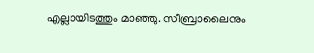എല്ലായിടത്തും മാഞ്ഞു. സീബ്രാലൈനും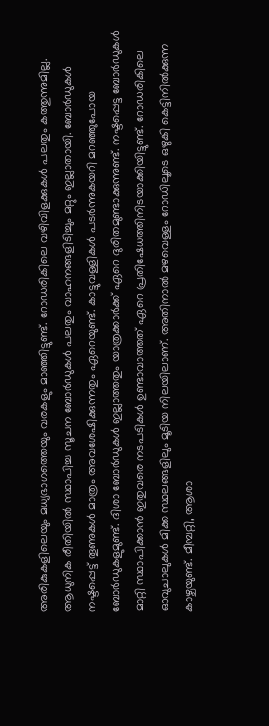അരികുകളിലെയും മധ്യഭാഗത്തെയും വരകളും മാഞ്ഞിട്ടുണ്ട്. റോഡരികിലെ വഴിവിളക്കുകൾ പലതും കത്തുന്നുമില്ല. ആധുനിക രീതിയിൽ സ്ഥാപിച്ച സൂചന ബോർഡുകൾ പലതും വാഹനങ്ങളിടിച്ചും മറ്റും ഇല്ലാതായി. ബോർഡുകൾ നഷ്ടപ്പെട്ട് തൂണുകൾ മാത്രം അവശേഷിക്കുന്നതും ഏറെയുണ്ട്. കാട്ടുവള്ളികൾ പടർന്നുകയറി മറഞ്ഞുപോയ ബോർഡുകളുമുണ്ട്. ദിശാ ബോർഡുകൾ ഇല്ലാത്തതും യാത്രക്കാർക്ക് ഏറെ ദുരിതമുണ്ടാക്കുന്നുണ്ട്. നഷ്ടപ്പെട്ട ബോർഡുകൾ മാറ്റി സ്ഥാപിക്കാൻ ഇതുവരെ നടപടികൾ ഉണ്ടാവാത്തത് ഏറെ പ്രതിഷേധത്തിനിടയാക്കിയിട്ടുണ്ട്. റോഡരികിലെ ഓവുചാലുകൾ മിക്ക സ്ഥലങ്ങളിലും മൂടിയ നിലയിലാണ്. അതിനാൽ മഴവെള്ളം റോഡിലൂടെ ഒഴുകി കെട്ടിനിൽക്കുന്ന കാഴ്ചയുണ്ട്. മീമ്പറ്റി, ആശാ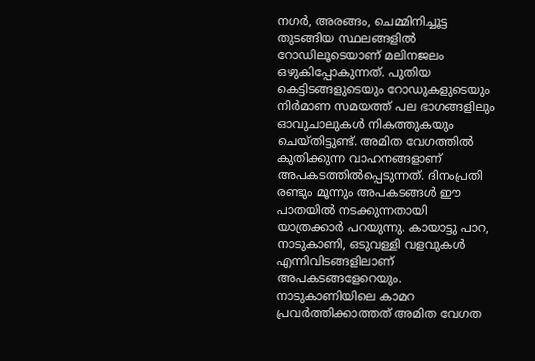നഗർ, അരങ്ങം, ചെമ്മിനിച്ചൂട്ട തുടങ്ങിയ സ്ഥലങ്ങളിൽ റോഡിലൂടെയാണ് മലിനജലം ഒഴുകിപ്പോകുന്നത്. പുതിയ കെട്ടിടങ്ങളുടെയും റോഡുകളുടെയും നിർമാണ സമയത്ത് പല ഭാഗങ്ങളിലും ഓവുചാലുകൾ നികത്തുകയും ചെയ്തിട്ടുണ്ട്. അമിത വേഗത്തിൽ കുതിക്കുന്ന വാഹനങ്ങളാണ് അപകടത്തിൽപ്പെടുന്നത്. ദിനംപ്രതി രണ്ടും മൂന്നും അപകടങ്ങൾ ഈ പാതയിൽ നടക്കുന്നതായി യാത്രക്കാർ പറയുന്നു. കായാട്ടു പാറ, നാടുകാണി, ഒടുവള്ളി വളവുകൾ എന്നിവിടങ്ങളിലാണ് അപകടങ്ങളേറെയും. നാടുകാണിയിലെ കാമറ പ്രവർത്തിക്കാത്തത് അമിത വേഗത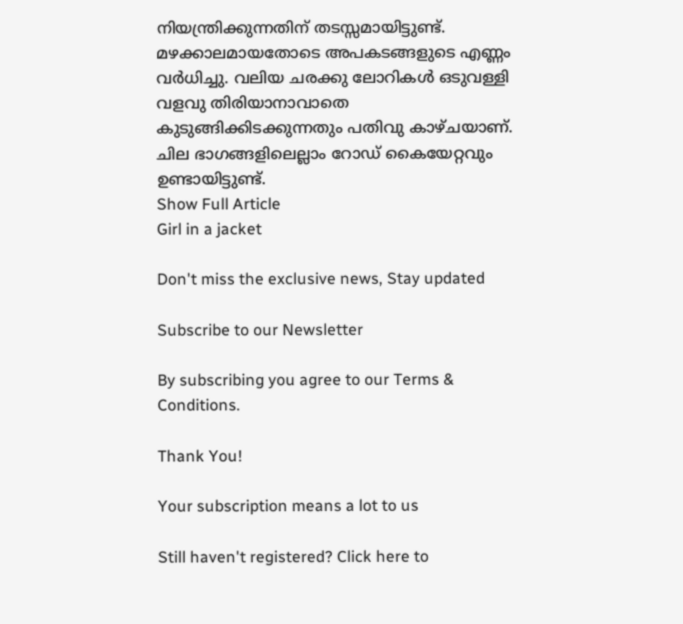നിയന്ത്രിക്കുന്നതിന് തടസ്സമായിട്ടുണ്ട്. മഴക്കാലമായതോടെ അപകടങ്ങളുടെ എണ്ണം വർധിച്ചു. വലിയ ചരക്കു ലോറികൾ ഒടുവള്ളി വളവു തിരിയാനാവാതെ കുടുങ്ങിക്കിടക്കുന്നതും പതിവു കാഴ്ചയാണ്. ചില ഭാഗങ്ങളിലെല്ലാം റോഡ് കൈയേറ്റവും ഉണ്ടായിട്ടുണ്ട്.
Show Full Article
Girl in a jacket

Don't miss the exclusive news, Stay updated

Subscribe to our Newsletter

By subscribing you agree to our Terms & Conditions.

Thank You!

Your subscription means a lot to us

Still haven't registered? Click here to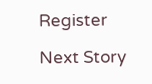Register

Next Story